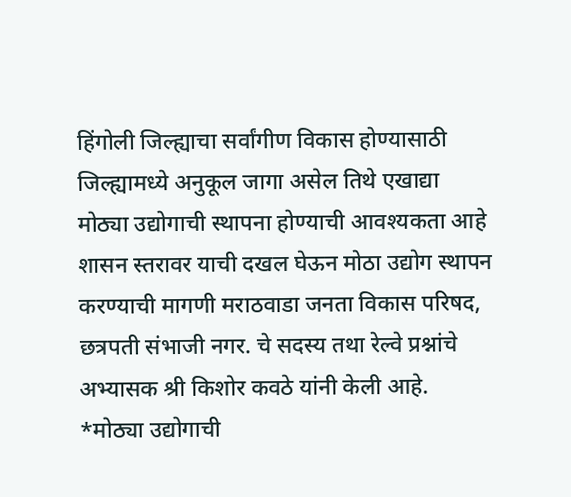हिंगोली जिल्ह्याचा सर्वांगीण विकास होण्यासाठी जिल्ह्यामध्ये अनुकूल जागा असेल तिथे एखाद्या मोठ्या उद्योगाची स्थापना होण्याची आवश्यकता आहे शासन स्तरावर याची दखल घेऊन मोठा उद्योग स्थापन करण्याची मागणी मराठवाडा जनता विकास परिषद, छत्रपती संभाजी नगर. चे सदस्य तथा रेल्वे प्रश्नांचे अभ्यासक श्री किशोर कवठे यांनी केली आहे.
*मोठ्या उद्योगाची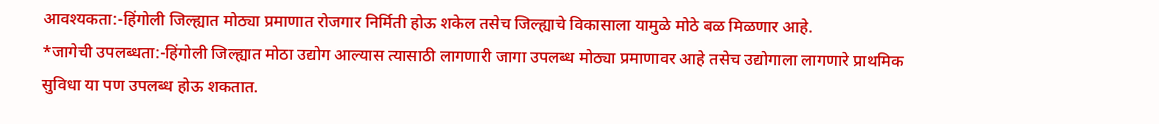आवश्यकता:-हिंगोली जिल्ह्यात मोठ्या प्रमाणात रोजगार निर्मिती होऊ शकेल तसेच जिल्ह्याचे विकासाला यामुळे मोठे बळ मिळणार आहे.
*जागेची उपलब्धता:-हिंगोली जिल्ह्यात मोठा उद्योग आल्यास त्यासाठी लागणारी जागा उपलब्ध मोठ्या प्रमाणावर आहे तसेच उद्योगाला लागणारे प्राथमिक सुविधा या पण उपलब्ध होऊ शकतात.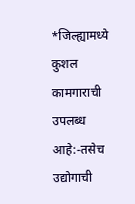*जिल्ह्यामध्ये कुशल कामगाराची उपलब्ध आहे:-तसेच उद्योगाची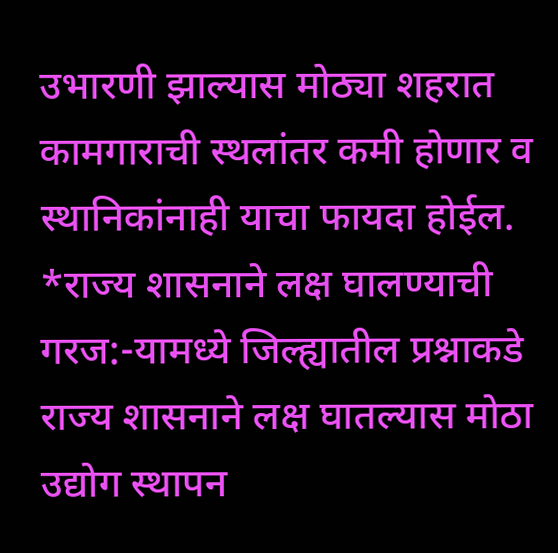उभारणी झाल्यास मोठ्या शहरात कामगाराची स्थलांतर कमी होणार व स्थानिकांनाही याचा फायदा होईल.
*राज्य शासनाने लक्ष घालण्याची गरज:-यामध्ये जिल्ह्यातील प्रश्नाकडे राज्य शासनाने लक्ष घातल्यास मोठा उद्योग स्थापन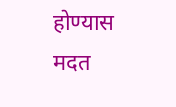होण्यास मदत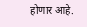होणार आहे.